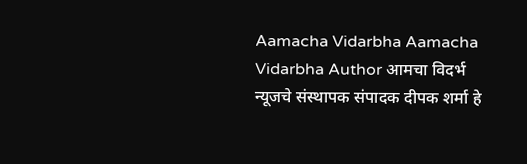Aamacha Vidarbha Aamacha Vidarbha Author आमचा विदर्भ न्यूजचे संस्थापक संपादक दीपक शर्मा हे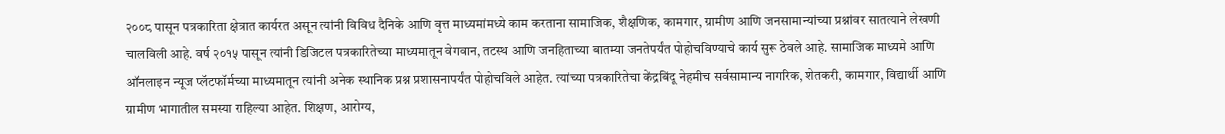२००८ पासून पत्रकारिता क्षेत्रात कार्यरत असून त्यांनी विविध दैनिके आणि वृत्त माध्यमांमध्ये काम करताना सामाजिक, शैक्षणिक, कामगार, ग्रामीण आणि जनसामान्यांच्या प्रश्नांवर सातत्याने लेखणी चालविली आहे. वर्ष २०१५ पासून त्यांनी डिजिटल पत्रकारितेच्या माध्यमातून वेगवान, तटस्थ आणि जनहिताच्या बातम्या जनतेपर्यंत पोहोचविण्याचे कार्य सुरू ठेवले आहे. सामाजिक माध्यमे आणि ऑनलाइन न्यूज प्लॅटफॉर्मच्या माध्यमातून त्यांनी अनेक स्थानिक प्रश्न प्रशासनापर्यंत पोहोचविले आहेत. त्यांच्या पत्रकारितेचा केंद्रबिंदू नेहमीच सर्वसामान्य नागरिक, शेतकरी, कामगार, विद्यार्थी आणि ग्रामीण भागातील समस्या राहिल्या आहेत. शिक्षण, आरोग्य,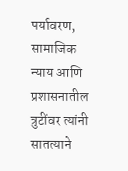पर्यावरण, सामाजिक न्याय आणि प्रशासनातील त्रुटींवर त्यांनी सातत्याने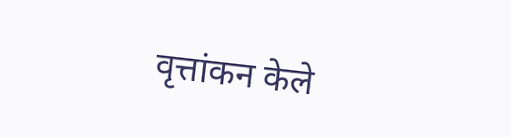वृत्तांकन केले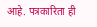आहे. पत्रकारिता ही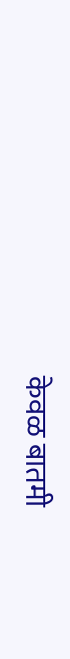केवळ बातमी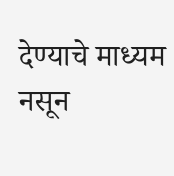देण्याचे माध्यम नसून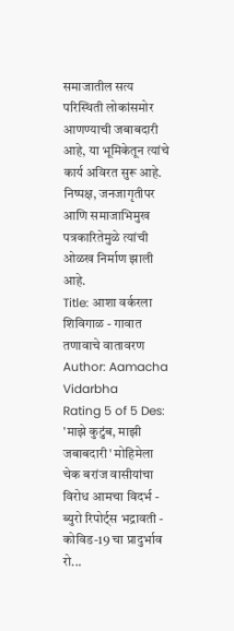समाजातील सत्य परिस्थिती लोकांसमोर आणण्याची जबाबदारी आहे, या भूमिकेतून त्यांचे कार्य अविरत सुरू आहे. निष्पक्ष, जनजागृतीपर आणि समाजाभिमुख पत्रकारितेमुळे त्यांची ओळख निर्माण झाली आहे.
Title: आशा वर्करला शिविगाळ - गावात तणावाचे वातावरण
Author: Aamacha Vidarbha
Rating 5 of 5 Des:
'माझे कुटुंब, माझी जबाबदारी' मोहिमेला चेक बरांज वासीयांचा विरोध आमचा विदर्भ - ब्युरो रिपोर्ट्स भद्रावती - कोविड-19 चा प्रादुर्भाव रो...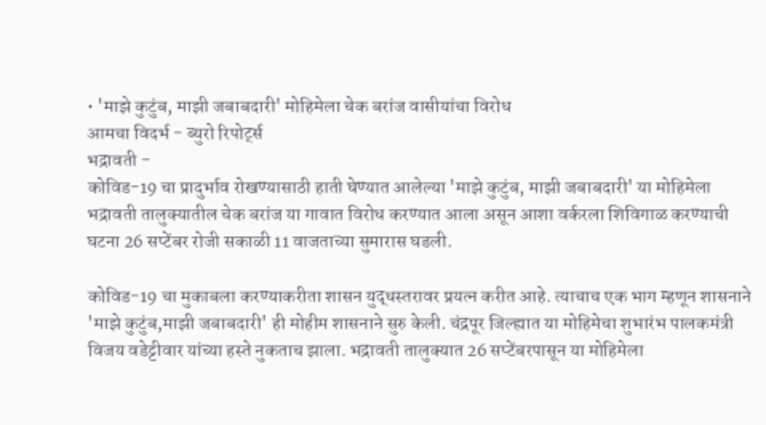• 'माझे कुटुंब, माझी जबाबदारी' मोहिमेला चेक बरांज वासीयांचा विरोध
आमचा विदर्भ - ब्युरो रिपोर्ट्स
भद्रावती -
कोविड-19 चा प्रादुर्भाव रोखण्यासाठी हाती घेण्यात आलेल्या 'माझे कुटुंब, माझी जबाबदारी' या मोहिमेला भद्रावती तालुक्यातील चेक बरांज या गावात विरोध करण्यात आला असून आशा वर्करला शिविगाळ करण्याची घटना 26 सप्टेंबर रोजी सकाळी 11 वाजताच्या सुमारास घडली.

कोविड-19 चा मुकाबला करण्याकरीता शासन युद्धस्तरावर प्रयत्न करीत आहे. त्याचाच एक भाग म्हणून शासनाने 'माझे कुटुंब,माझी जबाबदारी' ही मोहीम शासनाने सुरु केली. चंद्रपूर जिल्ह्यात या मोहिमेचा शुभारंभ पालकमंत्री विजय वडेट्टीवार यांच्या हस्ते नुकताच झाला. भद्रावती तालुक्यात 26 सप्टेंबरपासून या मोहिमेला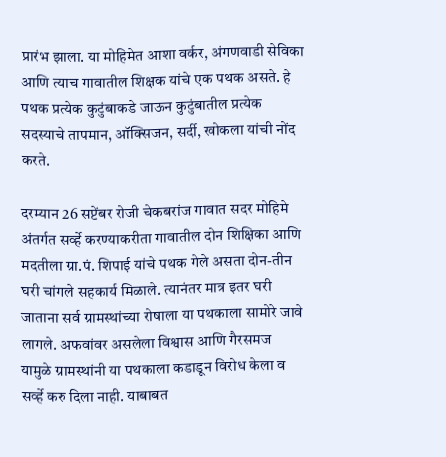प्रारंभ झाला. या मोहिमेत आशा वर्कर, अंगणवाडी सेविका आणि त्याच गावातील शिक्षक यांचे एक पथक असते. हे पथक प्रत्येक कुटुंबाकडे जाऊन कुटुंबातील प्रत्येक सदस्याचे तापमान, ऑक्सिजन, सर्दी, खोकला यांची नोंद करते.

दरम्यान 26 सप्टेंबर रोजी चेकबरांज गावात सदर मोहिमे अंतर्गत सर्व्हे करण्याकरीता गावातील दोन शिक्षिका आणि मदतीला ग्रा.पं. शिपाई यांचे पथक गेले असता दोन-तीन घरी चांगले सहकार्य मिळाले. त्यानंतर मात्र इतर घरी जाताना सर्व ग्रामस्थांच्या रोषाला या पथकाला सामोरे जावे लागले. अफवांवर असलेला विश्वास आणि गैरसमज यामुळे ग्रामस्थांनी या पथकाला कडाडून विरोध केला व सर्व्हे करु दिला नाही. याबाबत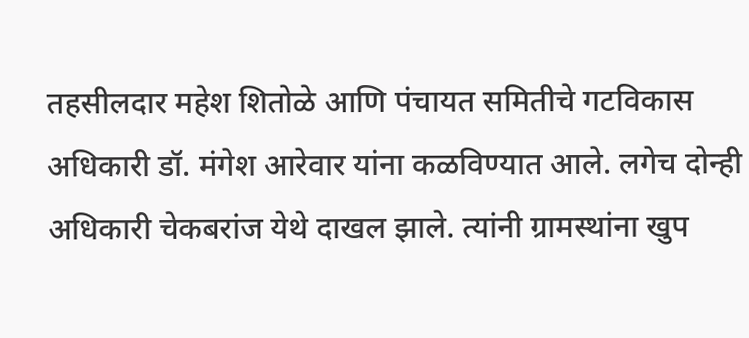तहसीलदार महेश शितोळे आणि पंचायत समितीचे गटविकास अधिकारी डॉ. मंगेश आरेवार यांना कळविण्यात आले. लगेच दोन्ही अधिकारी चेकबरांज येथे दाखल झाले. त्यांनी ग्रामस्थांना खुप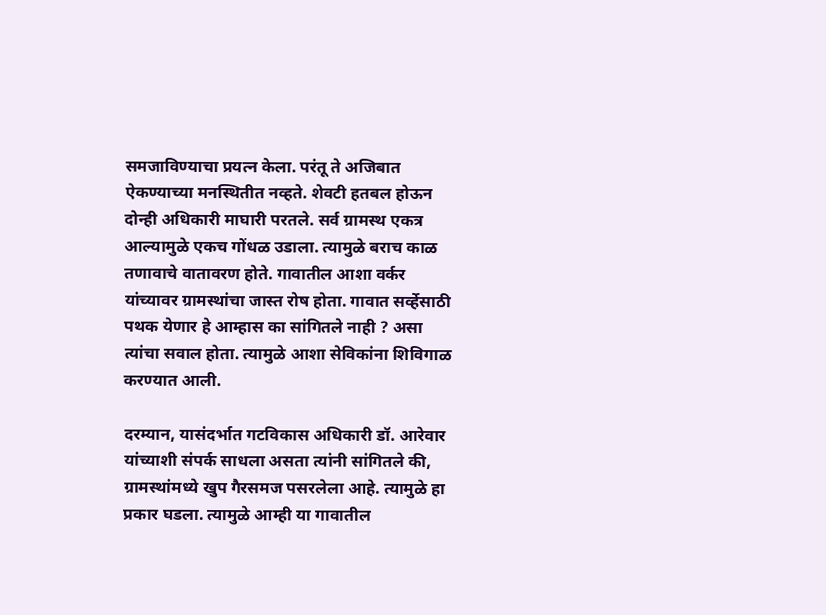समजाविण्याचा प्रयत्न केला. परंतू ते अजिबात ऐकण्याच्या मनस्थितीत नव्हते. शेवटी हतबल होऊन दोन्ही अधिकारी माघारी परतले. सर्व ग्रामस्थ एकत्र आल्यामुळे एकच गोंधळ उडाला. त्यामुळे बराच काळ तणावाचे वातावरण होते. गावातील आशा वर्कर यांच्यावर ग्रामस्थांचा जास्त रोष होता. गावात सर्व्हेसाठी पथक येणार हे आम्हास का सांगितले नाही ? असा त्यांचा सवाल होता. त्यामुळे आशा सेविकांना शिविगाळ करण्यात आली.

दरम्यान, यासंदर्भात गटविकास अधिकारी डॉ. आरेवार यांच्याशी संपर्क साधला असता त्यांनी सांगितले की, ग्रामस्थांमध्ये खुप गैरसमज पसरलेला आहे. त्यामुळे हा प्रकार घडला. त्यामुळे आम्ही या गावातील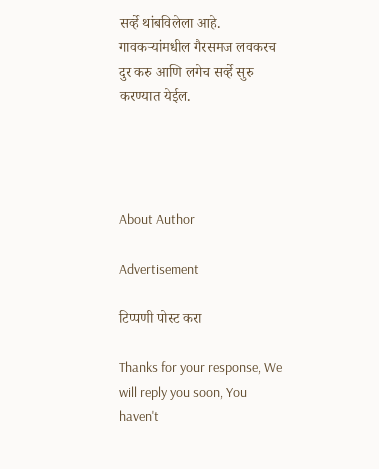सर्व्हे थांबविलेला आहे. गावकऱ्यांमधील गैरसमज लवकरच दुर करु आणि लगेच सर्व्हे सुरु करण्यात येईल.




About Author

Advertisement

टिप्पणी पोस्ट करा

Thanks for your response, We will reply you soon, You haven't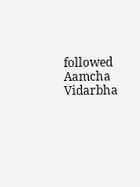followed Aamcha Vidarbha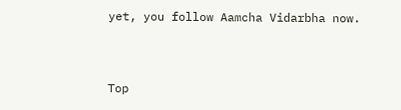yet, you follow Aamcha Vidarbha now.


Top